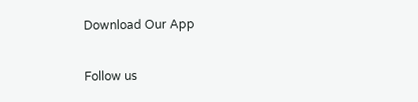Download Our App

Follow us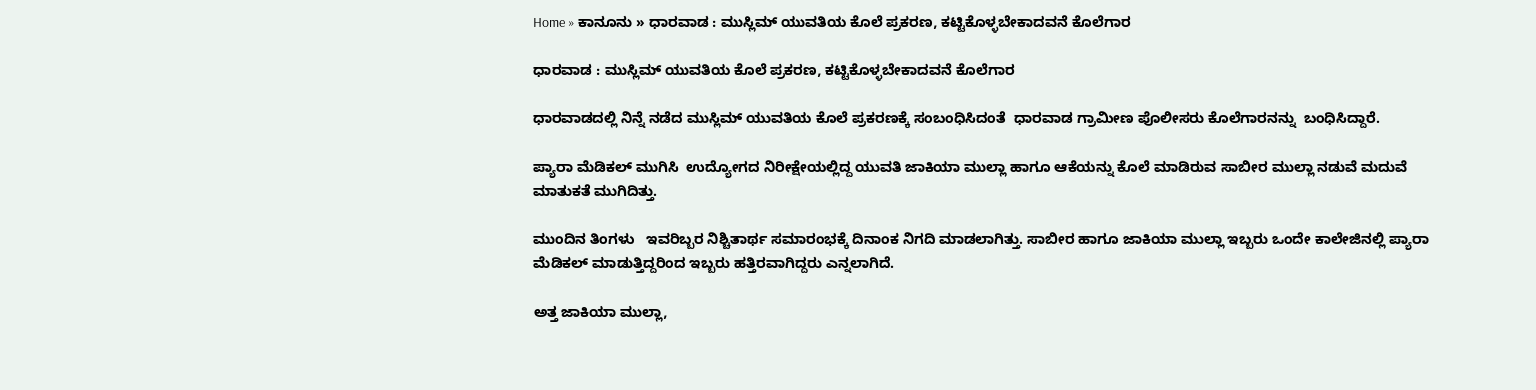Home » ಕಾನೂನು » ಧಾರವಾಡ : ಮುಸ್ಲಿಮ್ ಯುವತಿಯ ಕೊಲೆ ಪ್ರಕರಣ, ಕಟ್ಟಿಕೊಳ್ಳಬೇಕಾದವನೆ ಕೊಲೆಗಾರ

ಧಾರವಾಡ : ಮುಸ್ಲಿಮ್ ಯುವತಿಯ ಕೊಲೆ ಪ್ರಕರಣ, ಕಟ್ಟಿಕೊಳ್ಳಬೇಕಾದವನೆ ಕೊಲೆಗಾರ

ಧಾರವಾಡದಲ್ಲಿ ನಿನ್ನೆ ನಡೆದ ಮುಸ್ಲಿಮ್ ಯುವತಿಯ ಕೊಲೆ ಪ್ರಕರಣಕ್ಕೆ ಸಂಬಂಧಿಸಿದಂತೆ  ಧಾರವಾಡ ಗ್ರಾಮೀಣ ಪೊಲೀಸರು ಕೊಲೆಗಾರನನ್ನು  ಬಂಧಿಸಿದ್ದಾರೆ.

ಪ್ಯಾರಾ ಮೆಡಿಕಲ್ ಮುಗಿಸಿ  ಉದ್ಯೋಗದ ನಿರೀಕ್ಷೇಯಲ್ಲಿದ್ದ ಯುವತಿ ಜಾಕಿಯಾ ಮುಲ್ಲಾ ಹಾಗೂ ಆಕೆಯನ್ನು ಕೊಲೆ ಮಾಡಿರುವ ಸಾಬೀರ ಮುಲ್ಲಾ ನಡುವೆ ಮದುವೆ ಮಾತುಕತೆ ಮುಗಿದಿತ್ತು.

ಮುಂದಿನ ತಿಂಗಳು   ಇವರಿಬ್ಬರ ನಿಶ್ಚಿತಾರ್ಥ ಸಮಾರಂಭಕ್ಕೆ ದಿನಾಂಕ ನಿಗದಿ ಮಾಡಲಾಗಿತ್ತು. ಸಾಬೀರ ಹಾಗೂ ಜಾಕಿಯಾ ಮುಲ್ಲಾ ಇಬ್ಬರು ಒಂದೇ ಕಾಲೇಜಿನಲ್ಲಿ ಪ್ಯಾರಾ ಮೆಡಿಕಲ್ ಮಾಡುತ್ತಿದ್ದರಿಂದ ಇಬ್ಬರು ಹತ್ತಿರವಾಗಿದ್ದರು ಎನ್ನಲಾಗಿದೆ.

ಅತ್ತ ಜಾಕಿಯಾ ಮುಲ್ಲಾ,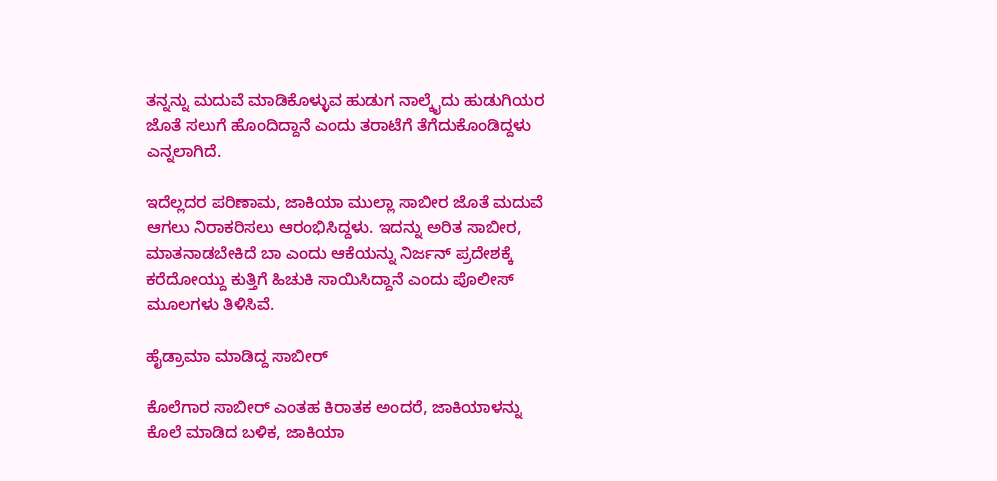ತನ್ನನ್ನು ಮದುವೆ ಮಾಡಿಕೊಳ್ಳುವ ಹುಡುಗ ನಾಲ್ಕೈದು ಹುಡುಗಿಯರ ಜೊತೆ ಸಲುಗೆ ಹೊಂದಿದ್ದಾನೆ ಎಂದು ತರಾಟೆಗೆ ತೆಗೆದುಕೊಂಡಿದ್ದಳು ಎನ್ನಲಾಗಿದೆ.

ಇದೆಲ್ಲದರ ಪರಿಣಾಮ, ಜಾಕಿಯಾ ಮುಲ್ಲಾ ಸಾಬೀರ ಜೊತೆ ಮದುವೆ ಆಗಲು ನಿರಾಕರಿಸಲು ಆರಂಭಿಸಿದ್ದಳು. ಇದನ್ನು ಅರಿತ ಸಾಬೀರ, ಮಾತನಾಡಬೇಕಿದೆ ಬಾ ಎಂದು ಆಕೆಯನ್ನು ನಿರ್ಜನ್ ಪ್ರದೇಶಕ್ಕೆ ಕರೆದೋಯ್ದು ಕುತ್ತಿಗೆ ಹಿಚುಕಿ ಸಾಯಿಸಿದ್ದಾನೆ ಎಂದು ಪೊಲೀಸ್ ಮೂಲಗಳು ತಿಳಿಸಿವೆ.

ಹೈಡ್ರಾಮಾ ಮಾಡಿದ್ದ ಸಾಬೀರ್

ಕೊಲೆಗಾರ ಸಾಬೀರ್ ಎಂತಹ ಕಿರಾತಕ ಅಂದರೆ, ಜಾಕಿಯಾಳನ್ನು ಕೊಲೆ ಮಾಡಿದ ಬಳಿಕ, ಜಾಕಿಯಾ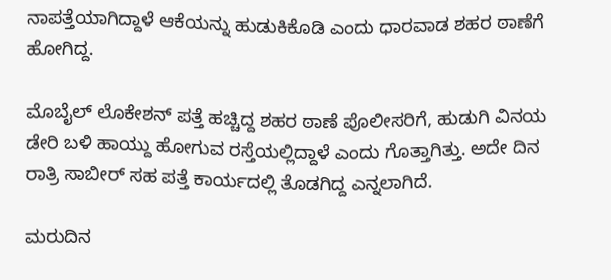ನಾಪತ್ತೆಯಾಗಿದ್ದಾಳೆ ಆಕೆಯನ್ನು ಹುಡುಕಿಕೊಡಿ ಎಂದು ಧಾರವಾಡ ಶಹರ ಠಾಣೆಗೆ ಹೋಗಿದ್ದ.

ಮೊಬೈಲ್ ಲೊಕೇಶನ್ ಪತ್ತೆ ಹಚ್ಚಿದ್ದ ಶಹರ ಠಾಣೆ ಪೊಲೀಸರಿಗೆ, ಹುಡುಗಿ ವಿನಯ ಡೇರಿ ಬಳಿ ಹಾಯ್ದು ಹೋಗುವ ರಸ್ತೆಯಲ್ಲಿದ್ದಾಳೆ ಎಂದು ಗೊತ್ತಾಗಿತ್ತು. ಅದೇ ದಿನ ರಾತ್ರಿ ಸಾಬೀರ್ ಸಹ ಪತ್ತೆ ಕಾರ್ಯದಲ್ಲಿ ತೊಡಗಿದ್ದ ಎನ್ನಲಾಗಿದೆ.

ಮರುದಿನ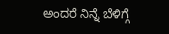ಅಂದರೆ ನಿನ್ನೆ ಬೆಳಿಗ್ಗೆ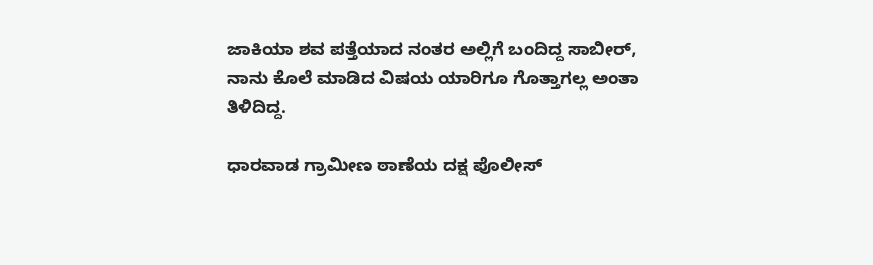ಜಾಕಿಯಾ ಶವ ಪತ್ತೆಯಾದ ನಂತರ ಅಲ್ಲಿಗೆ ಬಂದಿದ್ದ ಸಾಬೀರ್, ನಾನು ಕೊಲೆ ಮಾಡಿದ ವಿಷಯ ಯಾರಿಗೂ ಗೊತ್ತಾಗಲ್ಲ ಅಂತಾ ತಿಳಿದಿದ್ದ.

ಧಾರವಾಡ ಗ್ರಾಮೀಣ ಠಾಣೆಯ ದಕ್ಷ ಪೊಲೀಸ್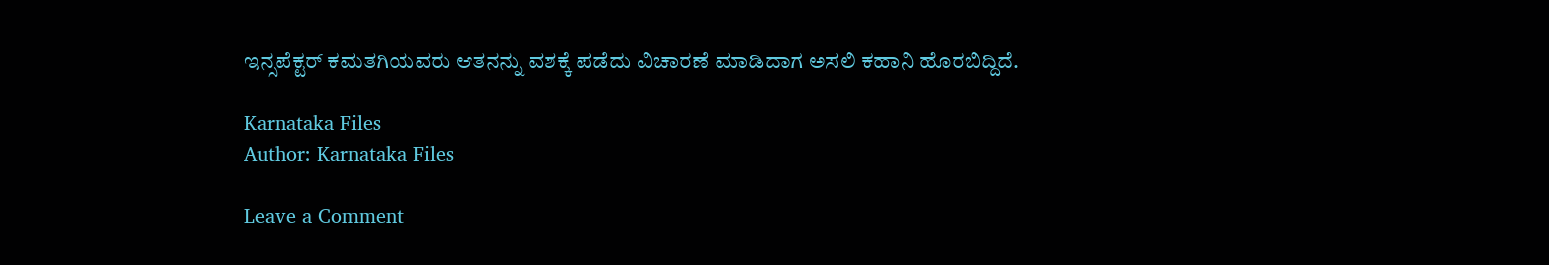ಇನ್ಸಪೆಕ್ಟರ್ ಕಮತಗಿಯವರು ಆತನನ್ನು ವಶಕ್ಕೆ ಪಡೆದು ವಿಚಾರಣೆ ಮಾಡಿದಾಗ ಅಸಲಿ ಕಹಾನಿ ಹೊರಬಿದ್ದಿದೆ.

Karnataka Files
Author: Karnataka Files

Leave a Comment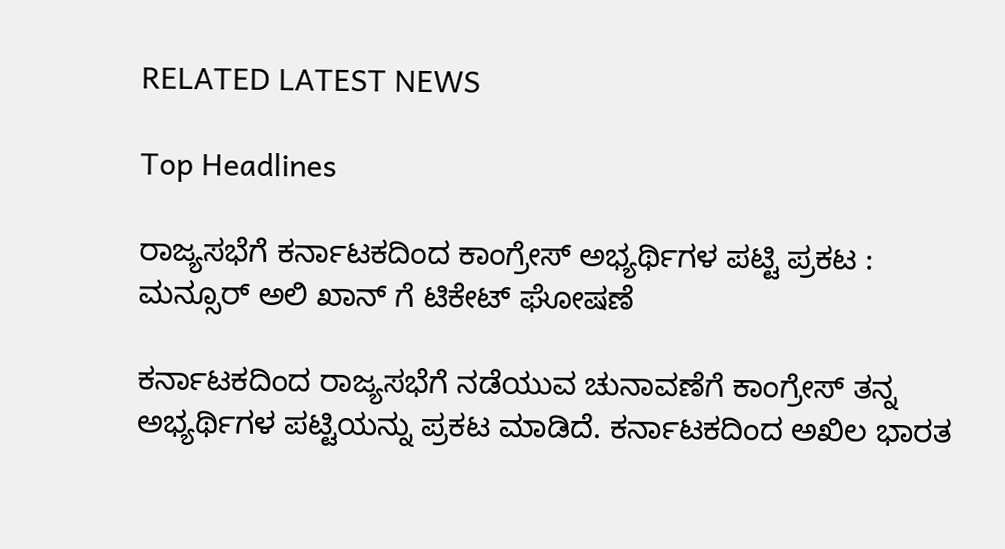RELATED LATEST NEWS

Top Headlines

ರಾಜ್ಯಸಭೆಗೆ ಕರ್ನಾಟಕದಿಂದ ಕಾಂಗ್ರೇಸ್ ಅಭ್ಯರ್ಥಿಗಳ ಪಟ್ಟಿ ಪ್ರಕಟ : ಮನ್ಸೂರ್ ಅಲಿ ಖಾನ್ ಗೆ ಟಿಕೇಟ್ ಘೋಷಣೆ

ಕರ್ನಾಟಕದಿಂದ ರಾಜ್ಯಸಭೆಗೆ ನಡೆಯುವ ಚುನಾವಣೆಗೆ ಕಾಂಗ್ರೇಸ್ ತನ್ನ ಅಭ್ಯರ್ಥಿಗಳ ಪಟ್ಟಿಯನ್ನು ಪ್ರಕಟ ಮಾಡಿದೆ. ಕರ್ನಾಟಕದಿಂದ ಅಖಿಲ ಭಾರತ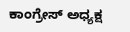ಕಾಂಗ್ರೇಸ್ ಅಧ್ಯಕ್ಷ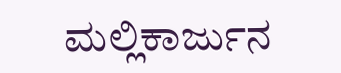ಮಲ್ಲಿಕಾರ್ಜುನ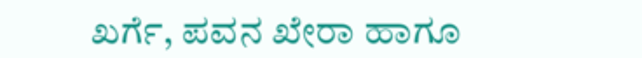ಖರ್ಗೆ, ಪವನ ಖೇರಾ ಹಾಗೂ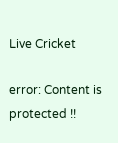Live Cricket

error: Content is protected !!